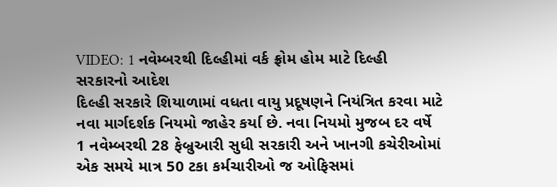VIDEO: 1 નવેમ્બરથી દિલ્હીમાં વર્ક ફ્રોમ હોમ માટે દિલ્હી સરકારનો આદેશ
દિલ્હી સરકારે શિયાળામાં વધતા વાયુ પ્રદૂષણને નિયંત્રિત કરવા માટે નવા માર્ગદર્શક નિયમો જાહેર કર્યા છે. નવા નિયમો મુજબ દર વર્ષે 1 નવેમ્બરથી 28 ફેબ્રુઆરી સુધી સરકારી અને ખાનગી કચેરીઓમાં એક સમયે માત્ર 50 ટકા કર્મચારીઓ જ ઓફિસમાં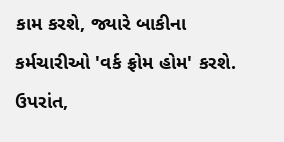કામ કરશે, જ્યારે બાકીના કર્મચારીઓ 'વર્ક ફ્રોમ હોમ' કરશે. ઉપરાંત,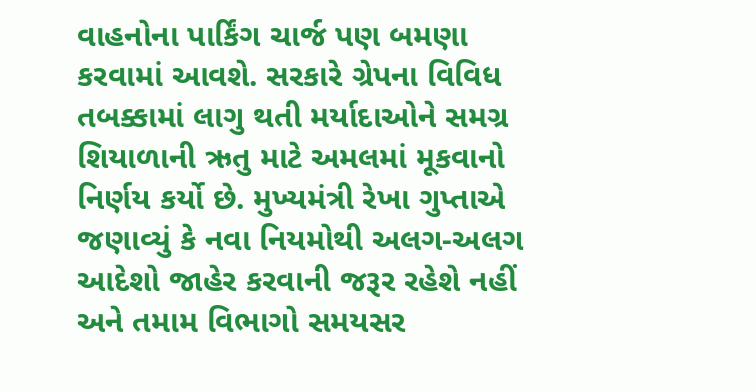વાહનોના પાર્કિંગ ચાર્જ પણ બમણા કરવામાં આવશે. સરકારે ગ્રેપના વિવિધ તબક્કામાં લાગુ થતી મર્યાદાઓને સમગ્ર શિયાળાની ઋતુ માટે અમલમાં મૂકવાનો નિર્ણય કર્યો છે. મુખ્યમંત્રી રેખા ગુપ્તાએ જણાવ્યું કે નવા નિયમોથી અલગ-અલગ આદેશો જાહેર કરવાની જરૂર રહેશે નહીં અને તમામ વિભાગો સમયસર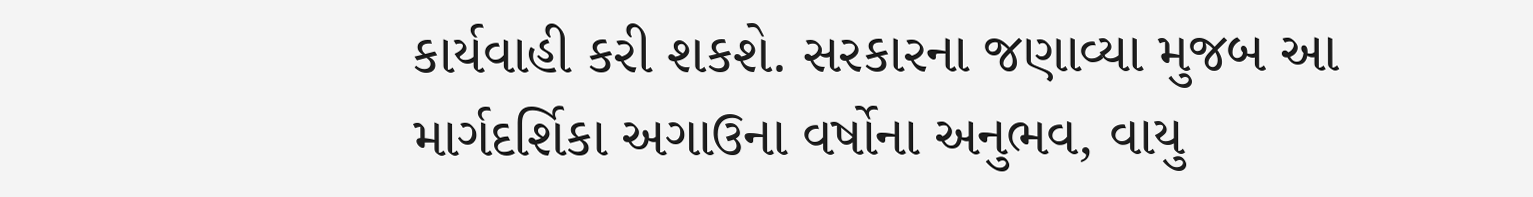કાર્યવાહી કરી શકશે. સરકારના જણાવ્યા મુજબ આ માર્ગદર્શિકા અગાઉના વર્ષોના અનુભવ, વાયુ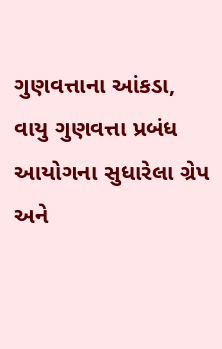ગુણવત્તાના આંકડા, વાયુ ગુણવત્તા પ્રબંધ આયોગના સુધારેલા ગ્રેપ અને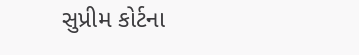સુપ્રીમ કોર્ટના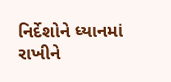નિર્દેશોને ધ્યાનમાં રાખીને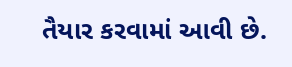તૈયાર કરવામાં આવી છે.